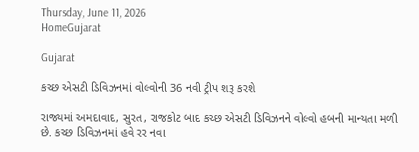Thursday, June 11, 2026
HomeGujarat

Gujarat

કચ્છ એસટી ડિવિઝનમાં વોલ્વોની 36 નવી ટ્રીપ શરૂ કરશે

રાજ્યમાં અમદાવાદ, સુરત, રાજકોટ બાદ કચ્છ એસટી ડિવિઝનને વોલ્વો હબની માન્યતા મળી છે. કચ્છ ડિવિઝનમાં હવે રર નવા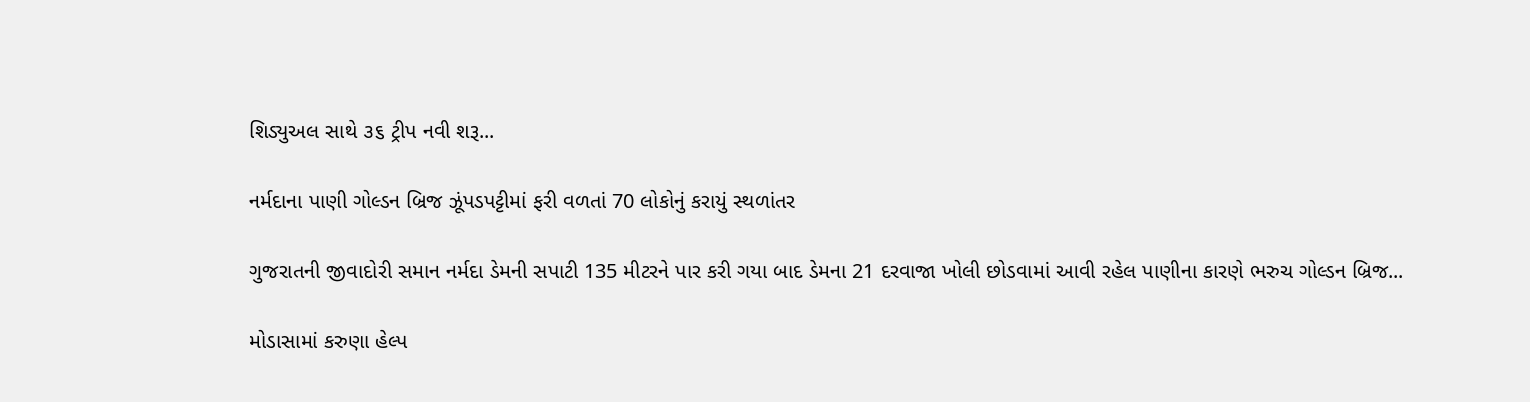શિડ્યુઅલ સાથે ૩૬ ટ્રીપ નવી શરૂ...

નર્મદાના પાણી ગોલ્ડન બ્રિજ ઝૂંપડપટ્ટીમાં ફરી વળતાં 70 લોકોનું કરાયું સ્થળાંતર

ગુજરાતની જીવાદોરી સમાન નર્મદા ડેમની સપાટી 135 મીટરને પાર કરી ગયા બાદ ડેમના 21 દરવાજા ખોલી છોડવામાં આવી રહેલ પાણીના કારણે ભરુચ ગોલ્ડન બ્રિજ...

મોડાસામાં કરુણા હેલ્પ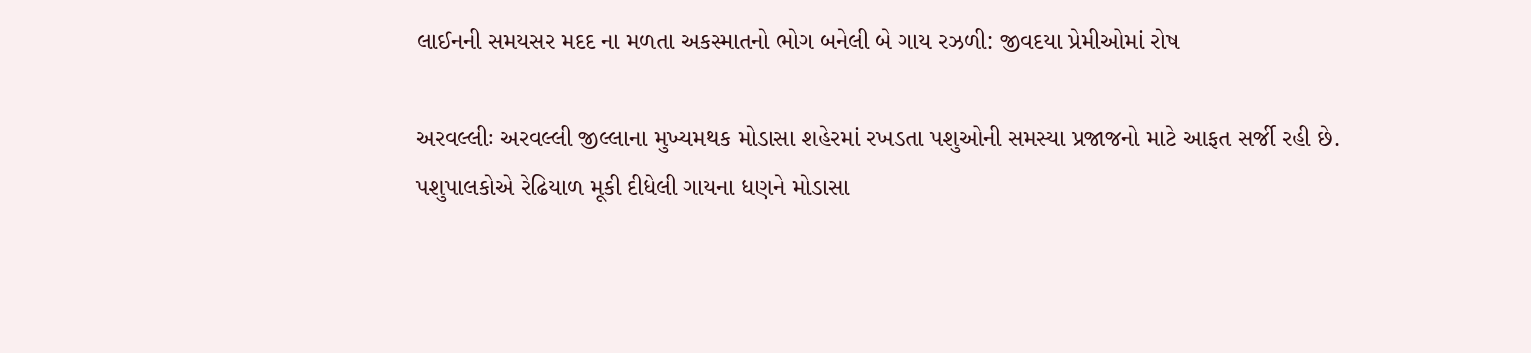લાઈનની સમયસર મદદ ના મળતા અકસ્માતનો ભોગ બનેલી બે ગાય રઝળી: જીવદયા પ્રેમીઓમાં રોષ

અરવલ્લીઃ અરવલ્લી જીલ્લાના મુખ્યમથક મોડાસા શહેરમાં રખડતા પશુઓની સમસ્યા પ્રજાજનો માટે આફત સર્જી રહી છે. પશુપાલકોએ રેઢિયાળ મૂકી દીધેલી ગાયના ધણને મોડાસા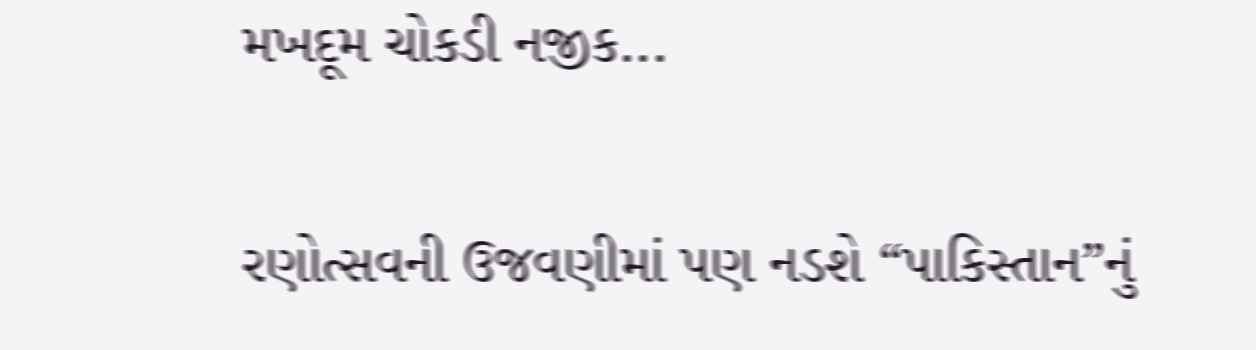મખદૂમ ચોકડી નજીક...

રણોત્સવની ઉજવણીમાં પણ નડશે “પાકિસ્તાન”નું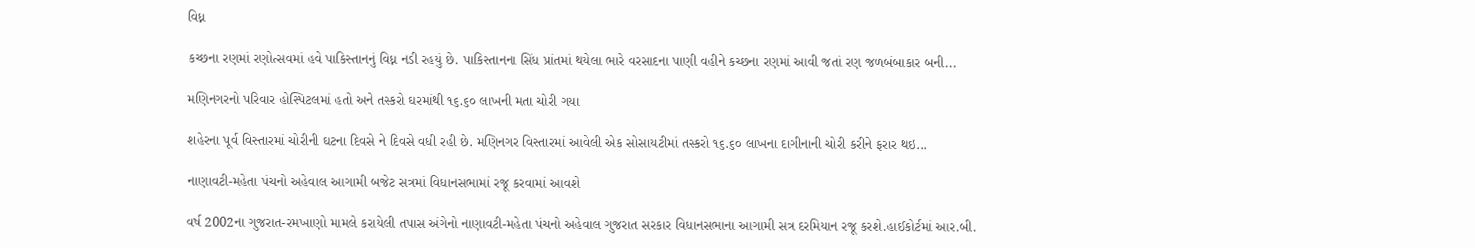વિધ્ન

કચ્છના રણમાં રણોત્સવમાં હવે પાકિસ્તાનનું વિધ્ન નડી રહયું છે. પાકિસ્તાનના સિંધ પ્રાંતમાં થયેલા ભારે વરસાદના પાણી વહીને કચ્છના રણમાં આવી જતાં રણ જળબંબાકાર બની...

મણિનગરનો પરિવાર હોસ્પિટલમાં હતો અને તસ્કરો ઘરમાંથી ૧૬.૬૦ લાખની મતા ચોરી ગયા

શહેરના પૂર્વ વિસ્તારમાં ચોરીની ઘટના દિવસે ને દિવસે વધી રહી છે. મણિનગર વિસ્તારમાં આવેલી એક સોસાયટીમાં તસ્કરો ૧૬.૬૦ લાખના દાગીનાની ચોરી કરીને ફરાર થઇ...

નાણાવટી-મહેતા પંચનો અહેવાલ આગામી બજેટ સત્રમાં વિધાનસભામાં રજૂ કરવામાં આવશે

વર્ષ 2002ના ગુજરાત-રમખાણો મામલે કરાયેલી તપાસ અંગેનો નાણાવટી-મહેતા પંચનો અહેવાલ ગુજરાત સરકાર વિધાનસભાના આગામી સત્ર દરમિયાન રજૂ કરશે.હાઈકોર્ટમાં આર.બી.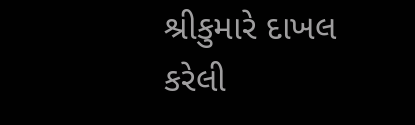શ્રીકુમારે દાખલ કરેલી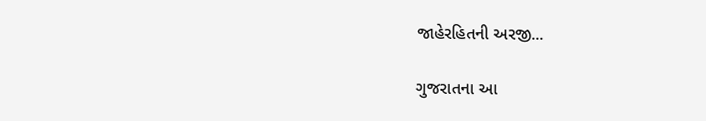જાહેરહિતની અરજી...

ગુજરાતના આ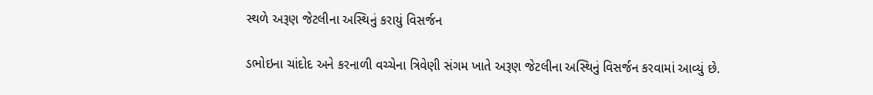સ્થળે અરૂણ જેટલીના અસ્થિનું કરાયું વિસર્જન

ડભોઇના ચાંદોદ અને કરનાળી વચ્ચેના ત્રિવેણી સંગમ ખાતે અરૂણ જેટલીના અસ્થિનું વિસર્જન કરવામાં આવ્યું છે.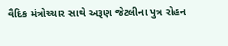વૈદિક મંત્રોચ્ચાર સાથે અરૂણ જેટલીના પુત્ર રોહન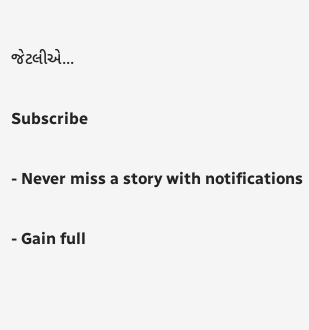જેટલીએ...

Subscribe

- Never miss a story with notifications

- Gain full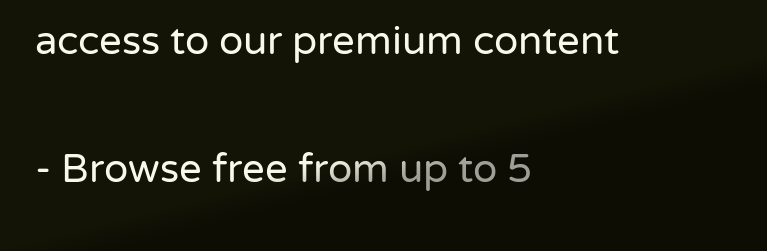access to our premium content

- Browse free from up to 5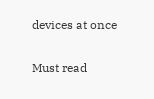devices at once

Must read